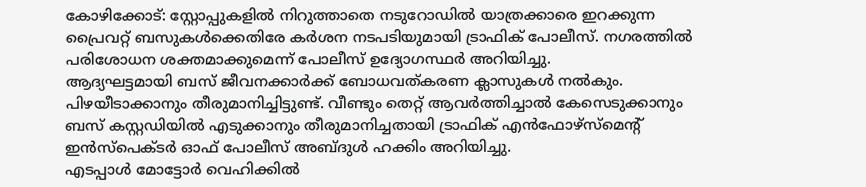കോഴിക്കോട്: സ്റ്റോപ്പുകളിൽ നിറുത്താതെ നടുറോഡിൽ യാത്രക്കാരെ ഇറക്കുന്ന പ്രൈവറ്റ് ബസുകൾക്കെതിരേ കർശന നടപടിയുമായി ട്രാഫിക് പോലീസ്. നഗരത്തിൽ പരിശോധന ശക്തമാക്കുമെന്ന് പോലീസ് ഉദ്യോഗസ്ഥർ അറിയിച്ചു.
ആദ്യഘട്ടമായി ബസ് ജീവനക്കാർക്ക് ബോധവത്കരണ ക്ലാസുകൾ നൽകും. പിഴയീടാക്കാനും തീരുമാനിച്ചിട്ടുണ്ട്. വീണ്ടും തെറ്റ് ആവർത്തിച്ചാൽ കേസെടുക്കാനും ബസ് കസ്റ്റഡിയിൽ എടുക്കാനും തീരുമാനിച്ചതായി ട്രാഫിക് എൻഫോഴ്സ്മെന്റ് ഇൻസ്പെക്ടർ ഓഫ് പോലീസ് അബ്ദുൾ ഹക്കിം അറിയിച്ചു.
എടപ്പാൾ മോട്ടോർ വെഹിക്കിൽ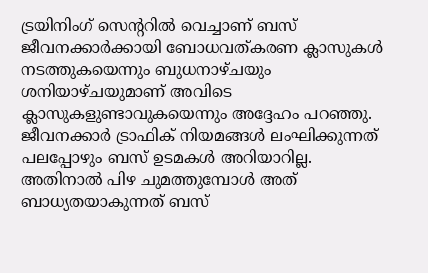ട്രയിനിംഗ് സെന്ററിൽ വെച്ചാണ് ബസ് ജീവനക്കാർക്കായി ബോധവത്കരണ ക്ലാസുകൾ നടത്തുകയെന്നും ബുധനാഴ്ചയും ശനിയാഴ്ചയുമാണ് അവിടെ ക്ലാസുകളുണ്ടാവുകയെന്നും അദ്ദേഹം പറഞ്ഞു. ജീവനക്കാർ ട്രാഫിക് നിയമങ്ങൾ ലംഘിക്കുന്നത് പലപ്പോഴും ബസ് ഉടമകൾ അറിയാറില്ല. അതിനാൽ പിഴ ചുമത്തുമ്പോൾ അത് ബാധ്യതയാകുന്നത് ബസ്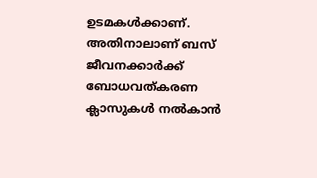ഉടമകൾക്കാണ്. അതിനാലാണ് ബസ് ജീവനക്കാർക്ക് ബോധവത്കരണ ക്ലാസുകൾ നൽകാൻ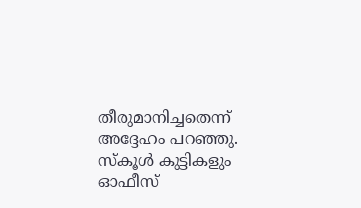തീരുമാനിച്ചതെന്ന് അദ്ദേഹം പറഞ്ഞു.
സ്കൂൾ കുട്ടികളും ഓഫീസ്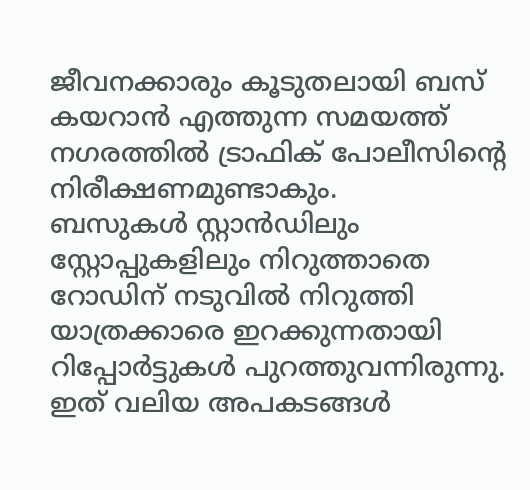ജീവനക്കാരും കൂടുതലായി ബസ് കയറാൻ എത്തുന്ന സമയത്ത് നഗരത്തിൽ ട്രാഫിക് പോലീസിന്റെ നിരീക്ഷണമുണ്ടാകും.
ബസുകൾ സ്റ്റാൻഡിലും സ്റ്റോപ്പുകളിലും നിറുത്താതെ റോഡിന് നടുവിൽ നിറുത്തി യാത്രക്കാരെ ഇറക്കുന്നതായി റിപ്പോർട്ടുകൾ പുറത്തുവന്നിരുന്നു. ഇത് വലിയ അപകടങ്ങൾ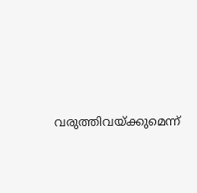വരുത്തിവയ്ക്കുമെന്ന്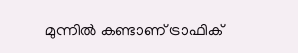മുന്നിൽ കണ്ടാണ് ട്രാഫിക്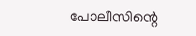പോലീസിന്റെ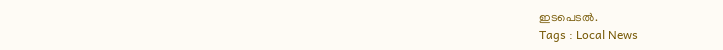ഇടപെടൽ.
Tags : Local News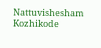Nattuvishesham Kozhikode